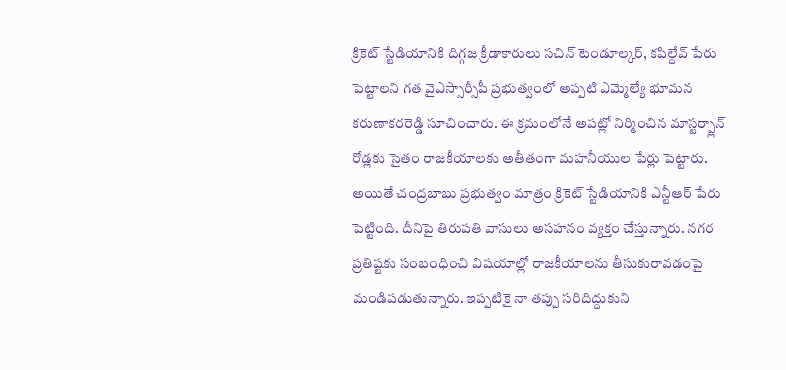క్రికెట్ స్టేడియానికి దిగ్గజ క్రీడాకారులు సచిన్ టెండూల్కర్, కపిల్దేవ్ పేరు పెట్టాలని గత వైఎస్సార్సీపీ ప్రభుత్వంలో అప్పటి ఎమ్మెల్యే భూమన కరుణాకరరెడ్డి సూచించారు. ఈ క్రమంలోనే అపట్లో నిర్మించిన మాస్టర్ప్లాన్ రోడ్లకు సైతం రాజకీయాలకు అతీతంగా మహనీయుల పేర్లు పెట్టారు. అయితే చంద్రబాబు ప్రభుత్వం మాత్రం క్రికెట్ స్టేడియానికి ఎన్టీఆర్ పేరు పెట్టింది. దీనిపై తిరుపతి వాసులు అసహనం వ్యక్తం చేస్తున్నారు. నగర ప్రతిష్టకు సంబంధించి విషయాల్లో రాజకీయాలను తీసుకురావడంపై మండిపడుతున్నారు. ఇప్పటికై నా తప్పు సరిదిద్దుకుని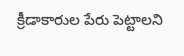క్రీడాకారుల పేరు పెట్టాలని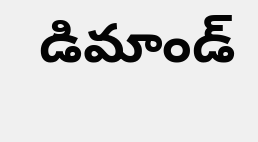డిమాండ్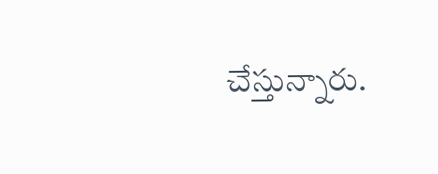చేస్తున్నారు.